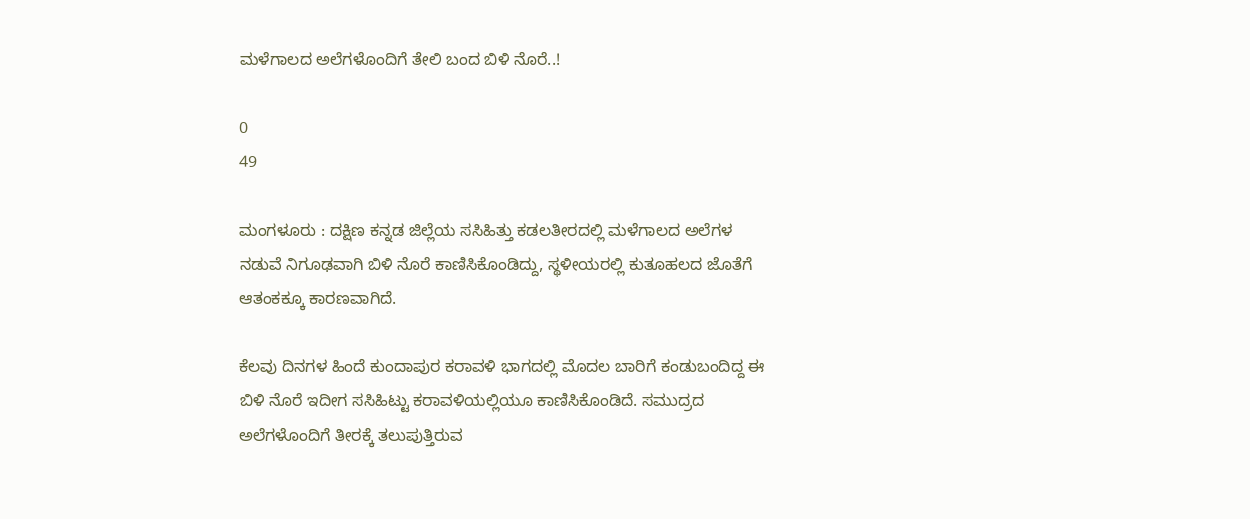ಮಳೆಗಾಲದ ಅಲೆಗಳೊಂದಿಗೆ ತೇಲಿ ಬಂದ ಬಿಳಿ ನೊರೆ..!

0
49

ಮಂಗಳೂರು : ದಕ್ಷಿಣ ಕನ್ನಡ ಜಿಲ್ಲೆಯ ಸಸಿಹಿತ್ತು ಕಡಲತೀರದಲ್ಲಿ ಮಳೆಗಾಲದ ಅಲೆಗಳ ನಡುವೆ ನಿಗೂಢವಾಗಿ ಬಿಳಿ ನೊರೆ ಕಾಣಿಸಿಕೊಂಡಿದ್ದು, ಸ್ಥಳೀಯರಲ್ಲಿ ಕುತೂಹಲದ ಜೊತೆಗೆ ಆತಂಕಕ್ಕೂ ಕಾರಣವಾಗಿದೆ.

ಕೆಲವು ದಿನಗಳ ಹಿಂದೆ ಕುಂದಾಪುರ ಕರಾವಳಿ ಭಾಗದಲ್ಲಿ ಮೊದಲ ಬಾರಿಗೆ ಕಂಡುಬಂದಿದ್ದ ಈ ಬಿಳಿ ನೊರೆ ಇದೀಗ ಸಸಿಹಿಟ್ಟು ಕರಾವಳಿಯಲ್ಲಿಯೂ ಕಾಣಿಸಿಕೊಂಡಿದೆ. ಸಮುದ್ರದ ಅಲೆಗಳೊಂದಿಗೆ ತೀರಕ್ಕೆ ತಲುಪುತ್ತಿರುವ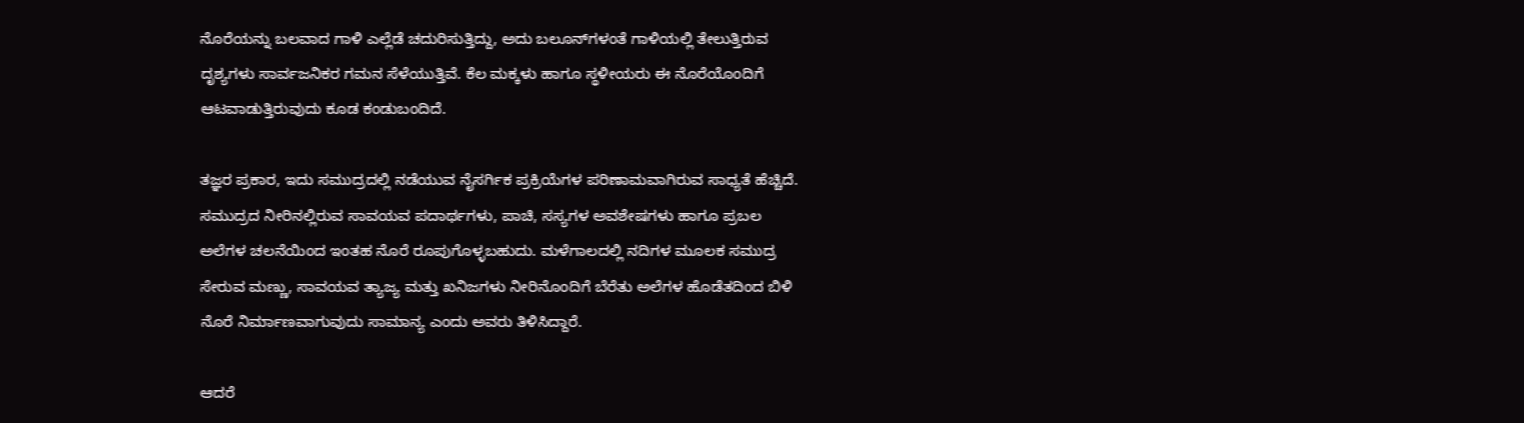ನೊರೆಯನ್ನು ಬಲವಾದ ಗಾಳಿ ಎಲ್ಲೆಡೆ ಚದುರಿಸುತ್ತಿದ್ದು, ಅದು ಬಲೂನ್‌ಗಳಂತೆ ಗಾಳಿಯಲ್ಲಿ ತೇಲುತ್ತಿರುವ ದೃಶ್ಯಗಳು ಸಾರ್ವಜನಿಕರ ಗಮನ ಸೆಳೆಯುತ್ತಿವೆ. ಕೆಲ ಮಕ್ಕಳು ಹಾಗೂ ಸ್ಥಳೀಯರು ಈ ನೊರೆಯೊಂದಿಗೆ ಆಟವಾಡುತ್ತಿರುವುದು ಕೂಡ ಕಂಡುಬಂದಿದೆ.

ತಜ್ಞರ ಪ್ರಕಾರ, ಇದು ಸಮುದ್ರದಲ್ಲಿ ನಡೆಯುವ ನೈಸರ್ಗಿಕ ಪ್ರಕ್ರಿಯೆಗಳ ಪರಿಣಾಮವಾಗಿರುವ ಸಾಧ್ಯತೆ ಹೆಚ್ಚಿದೆ. ಸಮುದ್ರದ ನೀರಿನಲ್ಲಿರುವ ಸಾವಯವ ಪದಾರ್ಥಗಳು, ಪಾಚಿ, ಸಸ್ಯಗಳ ಅವಶೇಷಗಳು ಹಾಗೂ ಪ್ರಬಲ ಅಲೆಗಳ ಚಲನೆಯಿಂದ ಇಂತಹ ನೊರೆ ರೂಪುಗೊಳ್ಳಬಹುದು. ಮಳೆಗಾಲದಲ್ಲಿ ನದಿಗಳ ಮೂಲಕ ಸಮುದ್ರ ಸೇರುವ ಮಣ್ಣು, ಸಾವಯವ ತ್ಯಾಜ್ಯ ಮತ್ತು ಖನಿಜಗಳು ನೀರಿನೊಂದಿಗೆ ಬೆರೆತು ಅಲೆಗಳ ಹೊಡೆತದಿಂದ ಬಿಳಿ ನೊರೆ ನಿರ್ಮಾಣವಾಗುವುದು ಸಾಮಾನ್ಯ ಎಂದು ಅವರು ತಿಳಿಸಿದ್ದಾರೆ.

ಆದರೆ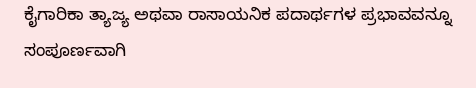ಕೈಗಾರಿಕಾ ತ್ಯಾಜ್ಯ ಅಥವಾ ರಾಸಾಯನಿಕ ಪದಾರ್ಥಗಳ ಪ್ರಭಾವವನ್ನೂ ಸಂಪೂರ್ಣವಾಗಿ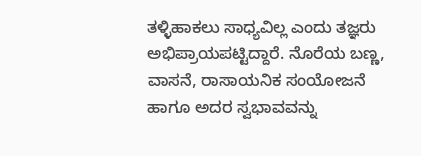ತಳ್ಳಿಹಾಕಲು ಸಾಧ್ಯವಿಲ್ಲ ಎಂದು ತಜ್ಞರು ಅಭಿಪ್ರಾಯಪಟ್ಟಿದ್ದಾರೆ. ನೊರೆಯ ಬಣ್ಣ, ವಾಸನೆ, ರಾಸಾಯನಿಕ ಸಂಯೋಜನೆ ಹಾಗೂ ಅದರ ಸ್ವಭಾವವನ್ನು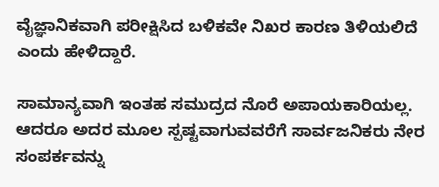ವೈಜ್ಞಾನಿಕವಾಗಿ ಪರೀಕ್ಷಿಸಿದ ಬಳಿಕವೇ ನಿಖರ ಕಾರಣ ತಿಳಿಯಲಿದೆ ಎಂದು ಹೇಳಿದ್ದಾರೆ.

ಸಾಮಾನ್ಯವಾಗಿ ಇಂತಹ ಸಮುದ್ರದ ನೊರೆ ಅಪಾಯಕಾರಿಯಲ್ಲ. ಆದರೂ ಅದರ ಮೂಲ ಸ್ಪಷ್ಟವಾಗುವವರೆಗೆ ಸಾರ್ವಜನಿಕರು ನೇರ ಸಂಪರ್ಕವನ್ನು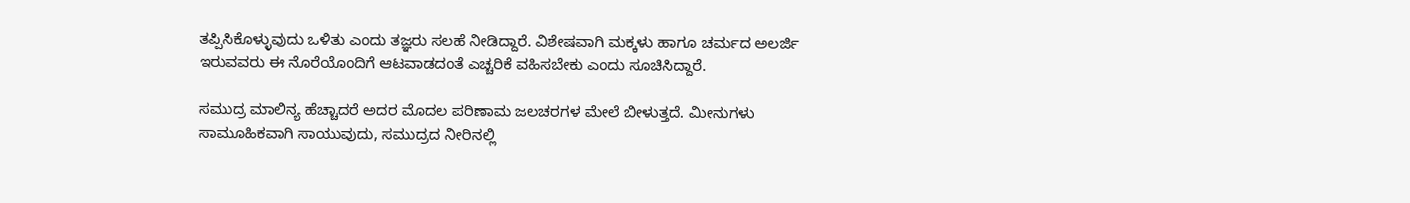ತಪ್ಪಿಸಿಕೊಳ್ಳುವುದು ಒಳಿತು ಎಂದು ತಜ್ಞರು ಸಲಹೆ ನೀಡಿದ್ದಾರೆ. ವಿಶೇಷವಾಗಿ ಮಕ್ಕಳು ಹಾಗೂ ಚರ್ಮದ ಅಲರ್ಜಿ ಇರುವವರು ಈ ನೊರೆಯೊಂದಿಗೆ ಆಟವಾಡದಂತೆ ಎಚ್ಚರಿಕೆ ವಹಿಸಬೇಕು ಎಂದು ಸೂಚಿಸಿದ್ದಾರೆ.

ಸಮುದ್ರ ಮಾಲಿನ್ಯ ಹೆಚ್ಚಾದರೆ ಅದರ ಮೊದಲ ಪರಿಣಾಮ ಜಲಚರಗಳ ಮೇಲೆ ಬೀಳುತ್ತದೆ. ಮೀನುಗಳು ಸಾಮೂಹಿಕವಾಗಿ ಸಾಯುವುದು, ಸಮುದ್ರದ ನೀರಿನಲ್ಲಿ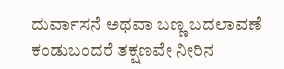ದುರ್ವಾಸನೆ ಅಥವಾ ಬಣ್ಣ ಬದಲಾವಣೆ ಕಂಡುಬಂದರೆ ತಕ್ಷಣವೇ ನೀರಿನ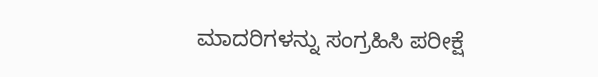ಮಾದರಿಗಳನ್ನು ಸಂಗ್ರಹಿಸಿ ಪರೀಕ್ಷೆ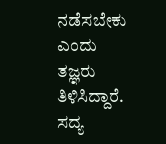ನಡೆಸಬೇಕು ಎಂದು ತಜ್ಞರು ತಿಳಿಸಿದ್ದಾರೆ. ಸದ್ಯ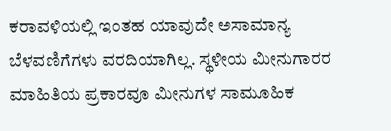ಕರಾವಳಿಯಲ್ಲಿ ಇಂತಹ ಯಾವುದೇ ಅಸಾಮಾನ್ಯ ಬೆಳವಣಿಗೆಗಳು ವರದಿಯಾಗಿಲ್ಲ. ಸ್ಥಳೀಯ ಮೀನುಗಾರರ ಮಾಹಿತಿಯ ಪ್ರಕಾರವೂ ಮೀನುಗಳ ಸಾಮೂಹಿಕ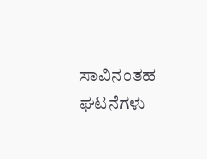ಸಾವಿನಂತಹ ಘಟನೆಗಳು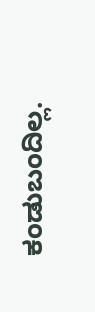ಕಂಡುಬಂದಿಲ್ಲ.